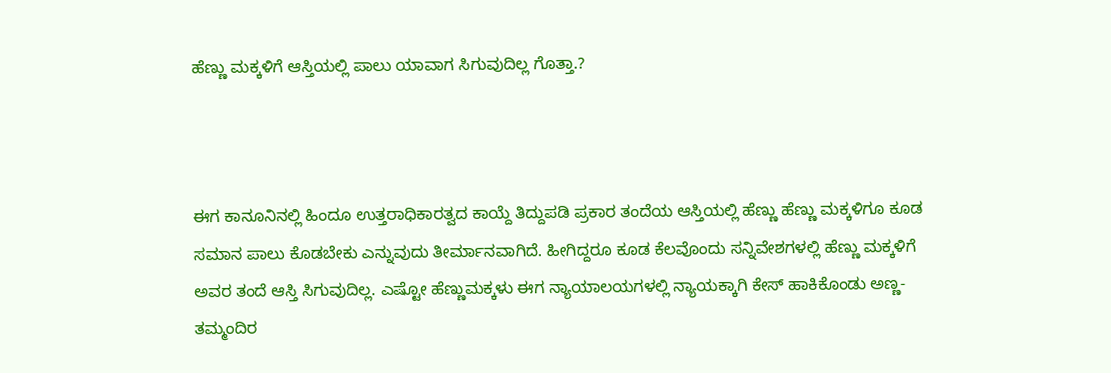ಹೆಣ್ಣು ಮಕ್ಕಳಿಗೆ ಆಸ್ತಿಯಲ್ಲಿ ಪಾಲು ಯಾವಾಗ ಸಿಗುವುದಿಲ್ಲ ಗೊತ್ತಾ.?



ಈಗ ಕಾನೂನಿನಲ್ಲಿ ಹಿಂದೂ ಉತ್ತರಾಧಿಕಾರತ್ವದ ಕಾಯ್ದೆ ತಿದ್ದುಪಡಿ ಪ್ರಕಾರ ತಂದೆಯ ಆಸ್ತಿಯಲ್ಲಿ ಹೆಣ್ಣು ಹೆಣ್ಣು ಮಕ್ಕಳಿಗೂ ಕೂಡ ಸಮಾನ ಪಾಲು ಕೊಡಬೇಕು ಎನ್ನುವುದು ತೀರ್ಮಾನವಾಗಿದೆ. ಹೀಗಿದ್ದರೂ ಕೂಡ ಕೆಲವೊಂದು ಸನ್ನಿವೇಶಗಳಲ್ಲಿ ಹೆಣ್ಣು ಮಕ್ಕಳಿಗೆ ಅವರ ತಂದೆ ಆಸ್ತಿ ಸಿಗುವುದಿಲ್ಲ. ಎಷ್ಟೋ ಹೆಣ್ಣುಮಕ್ಕಳು ಈಗ ನ್ಯಾಯಾಲಯಗಳಲ್ಲಿ ನ್ಯಾಯಕ್ಕಾಗಿ ಕೇಸ್ ಹಾಕಿಕೊಂಡು ಅಣ್ಣ-ತಮ್ಮಂದಿರ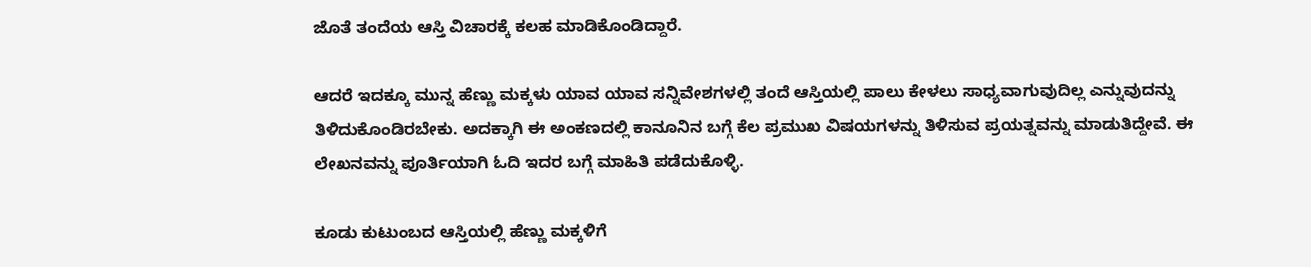ಜೊತೆ ತಂದೆಯ ಆಸ್ತಿ ವಿಚಾರಕ್ಕೆ ಕಲಹ ಮಾಡಿಕೊಂಡಿದ್ದಾರೆ.

ಆದರೆ ಇದಕ್ಕೂ ಮುನ್ನ ಹೆಣ್ಣು ಮಕ್ಕಳು ಯಾವ ಯಾವ ಸನ್ನಿವೇಶಗಳಲ್ಲಿ ತಂದೆ ಆಸ್ತಿಯಲ್ಲಿ ಪಾಲು ಕೇಳಲು ಸಾಧ್ಯವಾಗುವುದಿಲ್ಲ ಎನ್ನುವುದನ್ನು ತಿಳಿದುಕೊಂಡಿರಬೇಕು. ಅದಕ್ಕಾಗಿ ಈ ಅಂಕಣದಲ್ಲಿ ಕಾನೂನಿನ ಬಗ್ಗೆ ಕೆಲ ಪ್ರಮುಖ ವಿಷಯಗಳನ್ನು ತಿಳಿಸುವ ಪ್ರಯತ್ನವನ್ನು ಮಾಡುತಿದ್ದೇವೆ. ಈ ಲೇಖನವನ್ನು ಪೂರ್ತಿಯಾಗಿ ಓದಿ ಇದರ ಬಗ್ಗೆ ಮಾಹಿತಿ ಪಡೆದುಕೊಳ್ಳಿ.

ಕೂಡು ಕುಟುಂಬದ ಆಸ್ತಿಯಲ್ಲಿ ಹೆಣ್ಣು ಮಕ್ಕಳಿಗೆ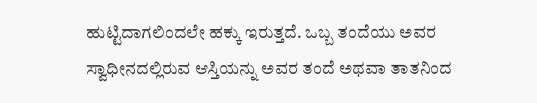ಹುಟ್ಟಿದಾಗಲಿಂದಲೇ ಹಕ್ಕು ಇರುತ್ತದೆ. ಒಬ್ಬ ತಂದೆಯು ಅವರ ಸ್ವಾಧೀನದಲ್ಲಿರುವ ಆಸ್ತಿಯನ್ನು ಅವರ ತಂದೆ ಅಥವಾ ತಾತನಿಂದ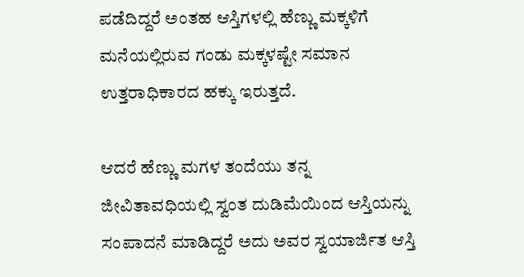ಪಡೆದಿದ್ದರೆ ಅಂತಹ ಆಸ್ತಿಗಳಲ್ಲಿ ಹೆಣ್ಣು ಮಕ್ಕಳಿಗೆ ಮನೆಯಲ್ಲಿರುವ ಗಂಡು ಮಕ್ಕಳಷ್ಟೇ ಸಮಾನ ಉತ್ತರಾಧಿಕಾರದ ಹಕ್ಕು ಇರುತ್ತದೆ.

ಆದರೆ ಹೆಣ್ಣು ಮಗಳ ತಂದೆಯು ತನ್ನ ಜೀವಿತಾವಧಿಯಲ್ಲಿ ಸ್ವಂತ ದುಡಿಮೆಯಿಂದ ಆಸ್ತಿಯನ್ನು ಸಂಪಾದನೆ ಮಾಡಿದ್ದರೆ ಅದು ಅವರ ಸ್ವಯಾರ್ಜಿತ ಆಸ್ತಿ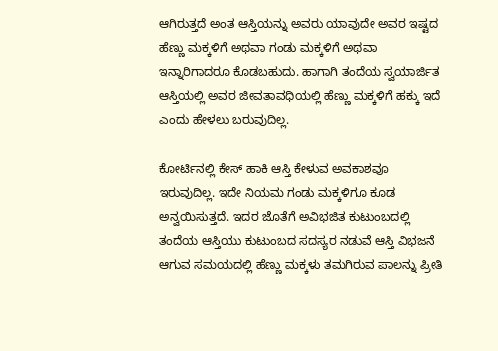ಆಗಿರುತ್ತದೆ ಅಂತ ಆಸ್ತಿಯನ್ನು ಅವರು ಯಾವುದೇ ಅವರ ಇಷ್ಟದ ಹೆಣ್ಣು ಮಕ್ಕಳಿಗೆ ಅಥವಾ ಗಂಡು ಮಕ್ಕಳಿಗೆ ಅಥವಾ ಇನ್ನಾರಿಗಾದರೂ ಕೊಡಬಹುದು. ಹಾಗಾಗಿ ತಂದೆಯ ಸ್ವಯಾರ್ಜಿತ ಆಸ್ತಿಯಲ್ಲಿ ಅವರ ಜೀವತಾವಧಿಯಲ್ಲಿ ಹೆಣ್ಣು ಮಕ್ಕಳಿಗೆ ಹಕ್ಕು ಇದೆ ಎಂದು ಹೇಳಲು ಬರುವುದಿಲ್ಲ.

ಕೋರ್ಟಿನಲ್ಲಿ ಕೇಸ್ ಹಾಕಿ ಆಸ್ತಿ ಕೇಳುವ ಅವಕಾಶವೂ ಇರುವುದಿಲ್ಲ. ಇದೇ ನಿಯಮ ಗಂಡು ಮಕ್ಕಳಿಗೂ ಕೂಡ ಅನ್ವಯಿಸುತ್ತದೆ. ಇದರ ಜೊತೆಗೆ ಅವಿಭಜಿತ ಕುಟುಂಬದಲ್ಲಿ ತಂದೆಯ ಆಸ್ತಿಯು ಕುಟುಂಬದ ಸದಸ್ಯರ ನಡುವೆ ಆಸ್ತಿ ವಿಭಜನೆ ಆಗುವ ಸಮಯದಲ್ಲಿ ಹೆಣ್ಣು ಮಕ್ಕಳು ತಮಗಿರುವ ಪಾಲನ್ನು ಪ್ರೀತಿ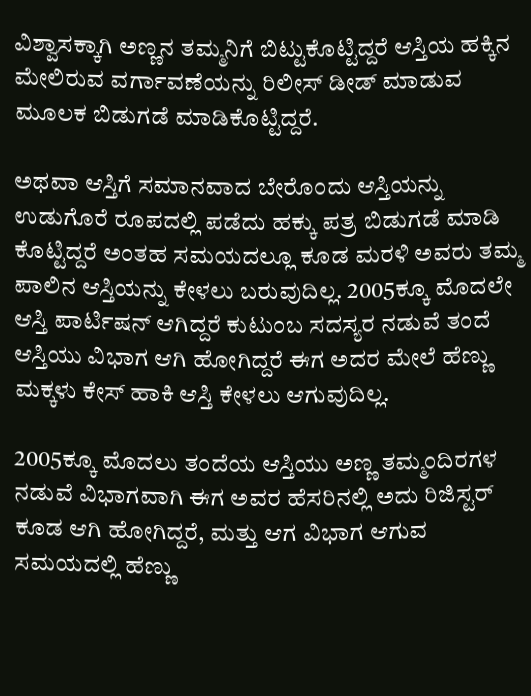ವಿಶ್ವಾಸಕ್ಕಾಗಿ ಅಣ್ಣನ ತಮ್ಮನಿಗೆ ಬಿಟ್ಟುಕೊಟ್ಟಿದ್ದರೆ ಆಸ್ತಿಯ ಹಕ್ಕಿನ ಮೇಲಿರುವ ವರ್ಗಾವಣೆಯನ್ನು ರಿಲೀಸ್ ಡೀಡ್ ಮಾಡುವ ಮೂಲಕ ಬಿಡುಗಡೆ ಮಾಡಿಕೊಟ್ಟಿದ್ದರೆ.

ಅಥವಾ ಆಸ್ತಿಗೆ ಸಮಾನವಾದ ಬೇರೊಂದು ಆಸ್ತಿಯನ್ನು ಉಡುಗೊರೆ ರೂಪದಲ್ಲಿ ಪಡೆದು ಹಕ್ಕು ಪತ್ರ ಬಿಡುಗಡೆ ಮಾಡಿ ಕೊಟ್ಟಿದ್ದರೆ ಅಂತಹ ಸಮಯದಲ್ಲೂ ಕೂಡ ಮರಳಿ ಅವರು ತಮ್ಮ ಪಾಲಿನ ಆಸ್ತಿಯನ್ನು ಕೇಳಲು ಬರುವುದಿಲ್ಲ. 2005ಕ್ಕೂ ಮೊದಲೇ ಆಸ್ತಿ ಪಾರ್ಟಿಷನ್ ಆಗಿದ್ದರೆ ಕುಟುಂಬ ಸದಸ್ಯರ ನಡುವೆ ತಂದೆ ಆಸ್ತಿಯು ವಿಭಾಗ ಆಗಿ ಹೋಗಿದ್ದರೆ ಈಗ ಅದರ ಮೇಲೆ ಹೆಣ್ಣು ಮಕ್ಕಳು ಕೇಸ್ ಹಾಕಿ ಆಸ್ತಿ ಕೇಳಲು ಆಗುವುದಿಲ್ಲ.

2005ಕ್ಕೂ ಮೊದಲು ತಂದೆಯ ಆಸ್ತಿಯು ಅಣ್ಣ ತಮ್ಮಂದಿರಗಳ ನಡುವೆ ವಿಭಾಗವಾಗಿ ಈಗ ಅವರ ಹೆಸರಿನಲ್ಲಿ ಅದು ರಿಜಿಸ್ಟರ್ ಕೂಡ ಆಗಿ ಹೋಗಿದ್ದರೆ, ಮತ್ತು ಆಗ ವಿಭಾಗ ಆಗುವ ಸಮಯದಲ್ಲಿ ಹೆಣ್ಣು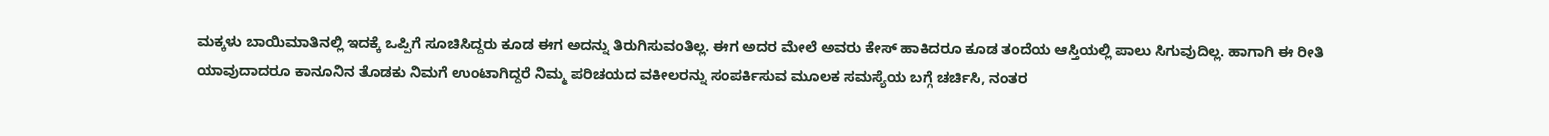ಮಕ್ಕಳು ಬಾಯಿಮಾತಿನಲ್ಲಿ ಇದಕ್ಕೆ ಒಪ್ಪಿಗೆ ಸೂಚಿಸಿದ್ದರು ಕೂಡ ಈಗ ಅದನ್ನು ತಿರುಗಿಸುವಂತಿಲ್ಲ. ಈಗ ಅದರ ಮೇಲೆ ಅವರು ಕೇಸ್ ಹಾಕಿದರೂ ಕೂಡ ತಂದೆಯ ಆಸ್ತಿಯಲ್ಲಿ ಪಾಲು ಸಿಗುವುದಿಲ್ಲ. ಹಾಗಾಗಿ ಈ ರೀತಿ ಯಾವುದಾದರೂ ಕಾನೂನಿನ ತೊಡಕು ನಿಮಗೆ ಉಂಟಾಗಿದ್ದರೆ ನಿಮ್ಮ ಪರಿಚಯದ ವಕೀಲರನ್ನು ಸಂಪರ್ಕಿಸುವ ಮೂಲಕ ಸಮಸ್ಯೆಯ ಬಗ್ಗೆ ಚರ್ಚಿಸಿ, ನಂತರ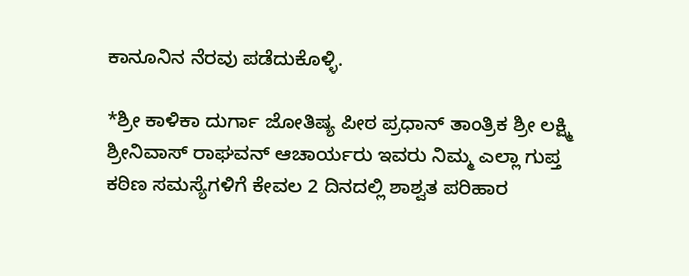ಕಾನೂನಿನ ನೆರವು ಪಡೆದುಕೊಳ್ಳಿ.

*ಶ್ರೀ ಕಾಳಿಕಾ ದುರ್ಗಾ ಜೋತಿಷ್ಯ ಪೀಠ ಪ್ರಧಾನ್ ತಾಂತ್ರಿಕ ಶ್ರೀ ಲಕ್ಷ್ಮಿ ಶ್ರೀನಿವಾಸ್ ರಾಘವನ್ ಆಚಾರ್ಯರು ಇವರು ನಿಮ್ಮ ಎಲ್ಲಾ ಗುಪ್ತ ಕಠಿಣ ಸಮಸ್ಯೆಗಳಿಗೆ ಕೇವಲ 2 ದಿನದಲ್ಲಿ ಶಾಶ್ವತ ಪರಿಹಾರ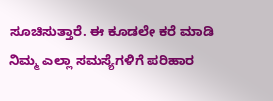ಸೂಚಿಸುತ್ತಾರೆ. ಈ ಕೂಡಲೇ ಕರೆ ಮಾಡಿ ನಿಮ್ಮ ಎಲ್ಲಾ ಸಮಸ್ಯೆಗಳಿಗೆ ಪರಿಹಾರ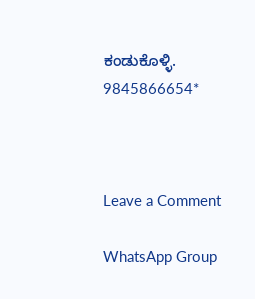ಕಂಡುಕೊಳ್ಳಿ. 9845866654*



Leave a Comment

WhatsApp Group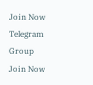Join Now
Telegram Group Join Now